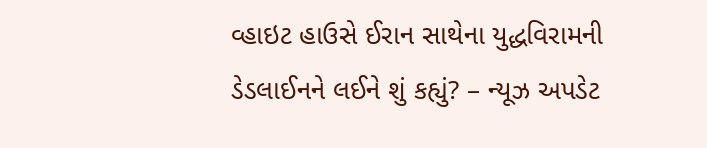વ્હાઇટ હાઉસે ઈરાન સાથેના યુદ્ધવિરામની ડેડલાઈનને લઈને શું કહ્યું? – ન્યૂઝ અપડેટ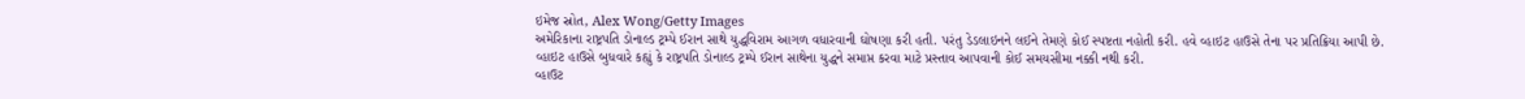ઇમેજ સ્રોત, Alex Wong/Getty Images
અમેરિકાના રાષ્ટ્રપતિ ડોનાલ્ડ ટ્રમ્પે ઈરાન સાથે યુદ્ધવિરામ આગળ વધારવાની ઘોષણા કરી હતી. પરંતુ ડેડલાઇનને લઈને તેમણે કોઈ સ્પષ્ટતા નહોતી કરી. હવે વ્હાઇટ હાઉસે તેના પર પ્રતિક્રિયા આપી છે.
વ્હાઇટ હાઉસે બુધવારે કહ્યું કે રાષ્ટ્રપતિ ડોનાલ્ડ ટ્રમ્પે ઈરાન સાથેના યુદ્ધને સમાપ્ત કરવા માટે પ્રસ્તાવ આપવાની કોઈ સમયસીમા નક્કી નથી કરી.
વ્હાઉટ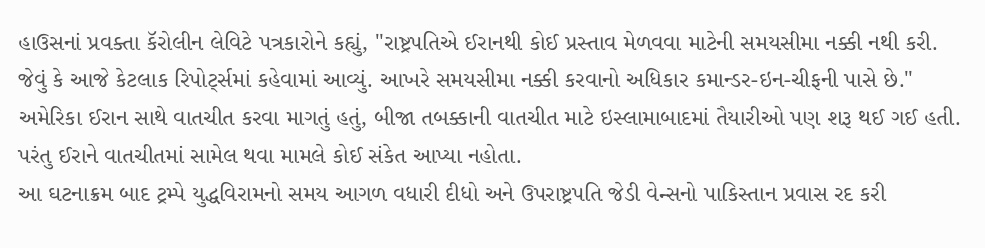હાઉસનાં પ્રવક્તા કૅરોલીન લેવિટે પત્રકારોને કહ્યું, "રાષ્ટ્રપતિએ ઈરાનથી કોઈ પ્રસ્તાવ મેળવવા માટેની સમયસીમા નક્કી નથી કરી. જેવું કે આજે કેટલાક રિપોર્ટ્સમાં કહેવામાં આવ્યું. આખરે સમયસીમા નક્કી કરવાનો અધિકાર કમાન્ડર-ઇન-ચીફની પાસે છે."
અમેરિકા ઈરાન સાથે વાતચીત કરવા માગતું હતું, બીજા તબક્કાની વાતચીત માટે ઇસ્લામાબાદમાં તૈયારીઓ પણ શરૂ થઈ ગઈ હતી. પરંતુ ઈરાને વાતચીતમાં સામેલ થવા મામલે કોઈ સંકેત આપ્યા નહોતા.
આ ઘટનાક્રમ બાદ ટ્રમ્પે યુદ્ધવિરામનો સમય આગળ વધારી દીધો અને ઉપરાષ્ટ્રપતિ જેડી વેન્સનો પાકિસ્તાન પ્રવાસ રદ કરી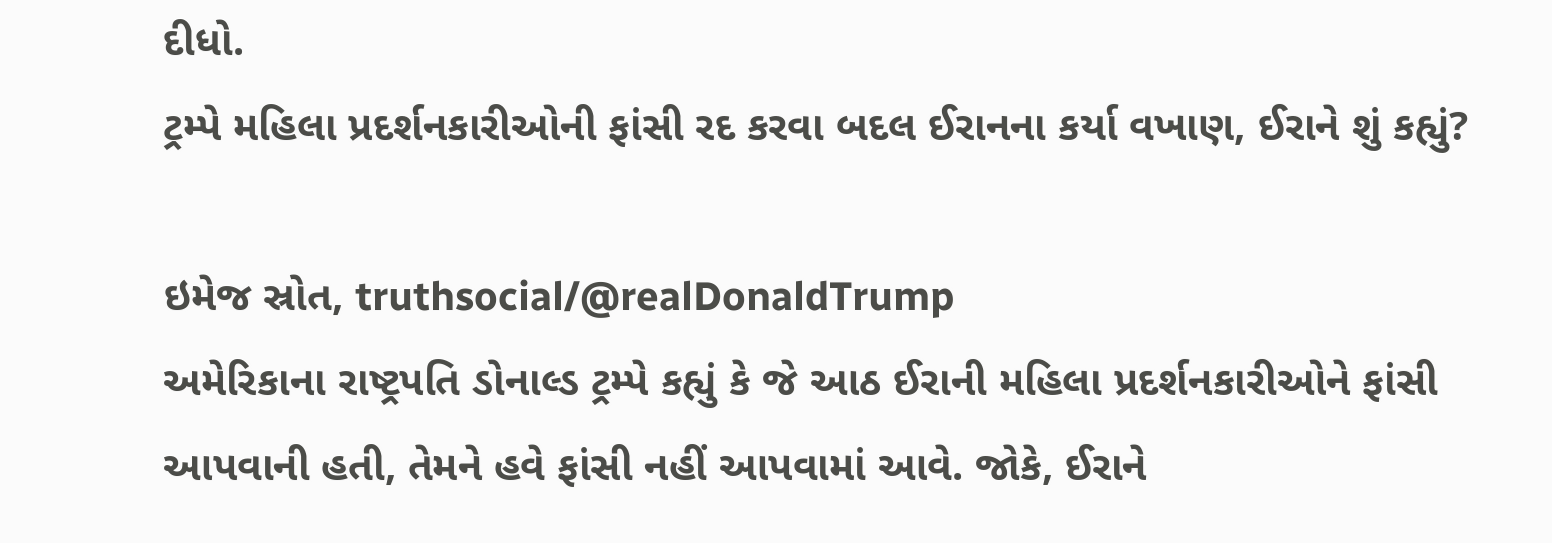દીધો.
ટ્રમ્પે મહિલા પ્રદર્શનકારીઓની ફાંસી રદ કરવા બદલ ઈરાનના કર્યા વખાણ, ઈરાને શું કહ્યું?

ઇમેજ સ્રોત, truthsocial/@realDonaldTrump
અમેરિકાના રાષ્ટ્રપતિ ડોનાલ્ડ ટ્રમ્પે કહ્યું કે જે આઠ ઈરાની મહિલા પ્રદર્શનકારીઓને ફાંસી આપવાની હતી, તેમને હવે ફાંસી નહીં આપવામાં આવે. જોકે, ઈરાને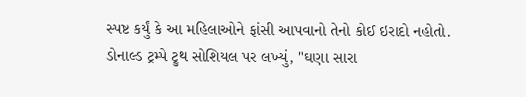સ્પષ્ટ કર્યું કે આ મહિલાઓને ફાંસી આપવાનો તેનો કોઈ ઇરાદો નહોતો.
ડોનાલ્ડ ટ્રમ્પે ટ્રુથ સોશિયલ પર લખ્યું, "ઘણા સારા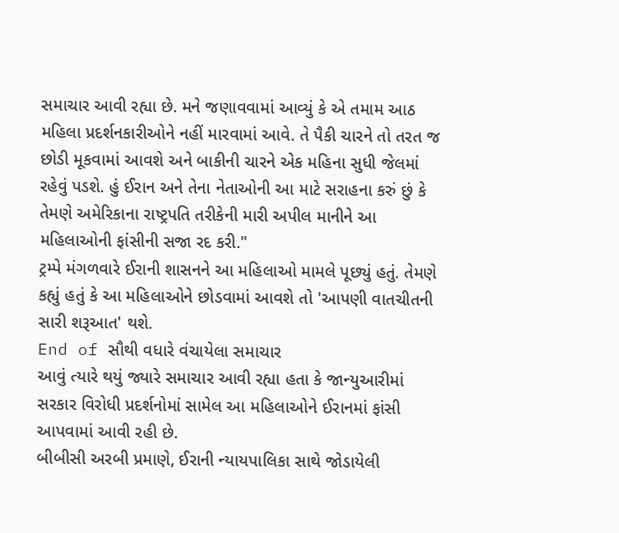સમાચાર આવી રહ્યા છે. મને જણાવવામાં આવ્યું કે એ તમામ આઠ મહિલા પ્રદર્શનકારીઓને નહીં મારવામાં આવે. તે પૈકી ચારને તો તરત જ છોડી મૂકવામાં આવશે અને બાકીની ચારને એક મહિના સુધી જેલમાં રહેવું પડશે. હું ઈરાન અને તેના નેતાઓની આ માટે સરાહના કરું છું કે તેમણે અમેરિકાના રાષ્ટ્રપતિ તરીકેની મારી અપીલ માનીને આ મહિલાઓની ફાંસીની સજા રદ કરી."
ટ્રમ્પે મંગળવારે ઈરાની શાસનને આ મહિલાઓ મામલે પૂછ્યું હતું. તેમણે કહ્યું હતું કે આ મહિલાઓને છોડવામાં આવશે તો 'આપણી વાતચીતની સારી શરૂઆત' થશે.
End of સૌથી વધારે વંચાયેલા સમાચાર
આવું ત્યારે થયું જ્યારે સમાચાર આવી રહ્યા હતા કે જાન્યુઆરીમાં સરકાર વિરોધી પ્રદર્શનોમાં સામેલ આ મહિલાઓને ઈરાનમાં ફાંસી આપવામાં આવી રહી છે.
બીબીસી અરબી પ્રમાણે, ઈરાની ન્યાયપાલિકા સાથે જોડાયેલી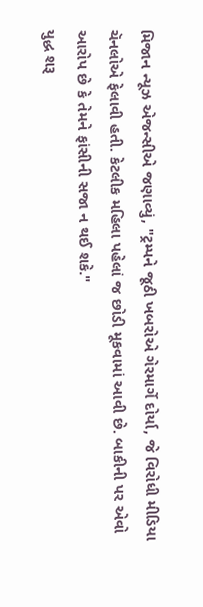મિજાન ન્યૂઝ એજન્સીએ જણાવ્યું, "ટ્રમ્પને જૂઠી ખબરોએ ગેરમાર્ગે દોર્યા, જે વિરોધી મીડિયા ચૅનલોએ ફેલાવી હતી. કેટલીક મહિલા પહેલાં જ છોડી મૂકવામાં આવી છે. બાકીની પર એવો આરોપ છે કે તેમને ફાંસીની સજા ન થઈ શકે."
યુદ્ધ શરૂ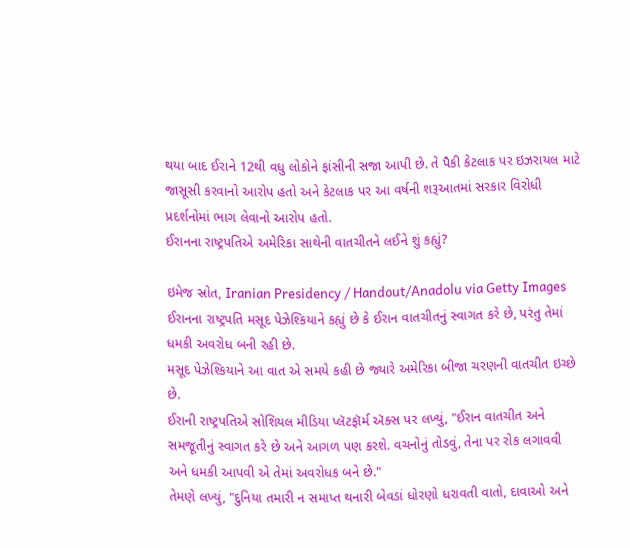થયા બાદ ઈરાને 12થી વધુ લોકોને ફાંસીની સજા આપી છે. તે પૈકી કેટલાક પર ઇઝરાયલ માટે જાસૂસી કરવાનો આરોપ હતો અને કેટલાક પર આ વર્ષની શરૂઆતમાં સરકાર વિરોધી પ્રદર્શનોમાં ભાગ લેવાનો આરોપ હતો.
ઈરાનના રાષ્ટ્રપતિએ અમેરિકા સાથેની વાતચીતને લઈને શું કહ્યું?

ઇમેજ સ્રોત, Iranian Presidency / Handout/Anadolu via Getty Images
ઈરાનના રાષ્ટ્રપતિ મસૂદ પેઝેશ્કિયાને કહ્યું છે કે ઈરાન વાતચીતનું સ્વાગત કરે છે, પરંતુ તેમાં ધમકી અવરોધ બની રહી છે.
મસૂદ પેઝેશ્કિયાને આ વાત એ સમયે કહી છે જ્યારે અમેરિકા બીજા ચરણની વાતચીત ઇચ્છે છે.
ઈરાની રાષ્ટ્રપતિએ સોશિયલ મીડિયા પ્લૅટફૉર્મ ઍક્સ પર લખ્યું, "ઈરાન વાતચીત અને સમજૂતીનું સ્વાગત કરે છે અને આગળ પણ કરશે. વચનોનું તોડવું, તેના પર રોક લગાવવી અને ધમકી આપવી એ તેમાં અવરોધક બને છે."
તેમણે લખ્યું, "દુનિયા તમારી ન સમાપ્ત થનારી બેવડાં ધોરણો ધરાવતી વાતો, દાવાઓ અને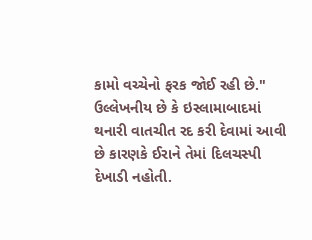કામો વચ્ચેનો ફરક જોઈ રહી છે."
ઉલ્લેખનીય છે કે ઇસ્લામાબાદમાં થનારી વાતચીત રદ કરી દેવામાં આવી છે કારણકે ઈરાને તેમાં દિલચસ્પી દેખાડી નહોતી.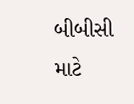બીબીસી માટે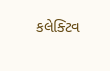કલેક્ટિવ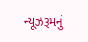ન્યૂઝરૂમનું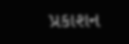પ્રકાશન